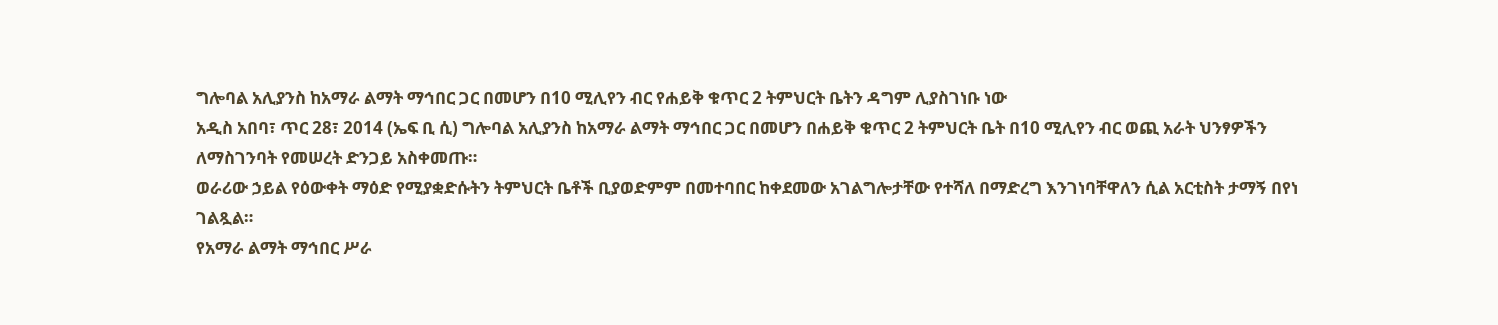ግሎባል አሊያንስ ከአማራ ልማት ማኅበር ጋር በመሆን በ10 ሚሊየን ብር የሐይቅ ቁጥር 2 ትምህርት ቤትን ዳግም ሊያስገነቡ ነው
አዲስ አበባ፣ ጥር 28፣ 2014 (ኤፍ ቢ ሲ) ግሎባል አሊያንስ ከአማራ ልማት ማኅበር ጋር በመሆን በሐይቅ ቁጥር 2 ትምህርት ቤት በ10 ሚሊየን ብር ወጪ አራት ህንፃዎችን ለማስገንባት የመሠረት ድንጋይ አስቀመጡ።
ወራሪው ኃይል የዕውቀት ማዕድ የሚያቋድሱትን ትምህርት ቤቶች ቢያወድምም በመተባበር ከቀደመው አገልግሎታቸው የተሻለ በማድረግ እንገነባቸዋለን ሲል አርቲስት ታማኝ በየነ ገልጿል።
የአማራ ልማት ማኅበር ሥራ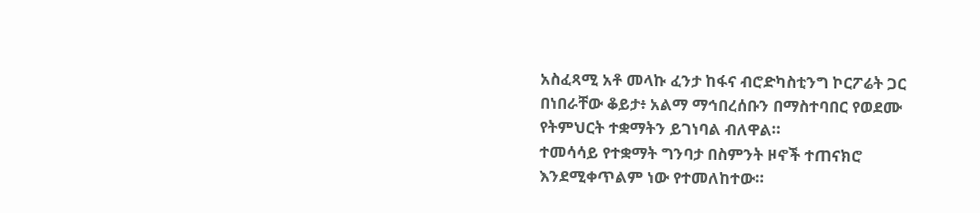አስፈጻሚ አቶ መላኩ ፈንታ ከፋና ብሮድካስቲንግ ኮርፖሬት ጋር በነበራቸው ቆይታ፥ አልማ ማኅበረሰቡን በማስተባበር የወደሙ የትምህርት ተቋማትን ይገነባል ብለዋል።
ተመሳሳይ የተቋማት ግንባታ በስምንት ዞኖች ተጠናክሮ እንደሚቀጥልም ነው የተመለከተው።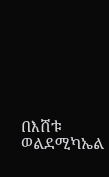በእሸቱ ወልደሚካኤል